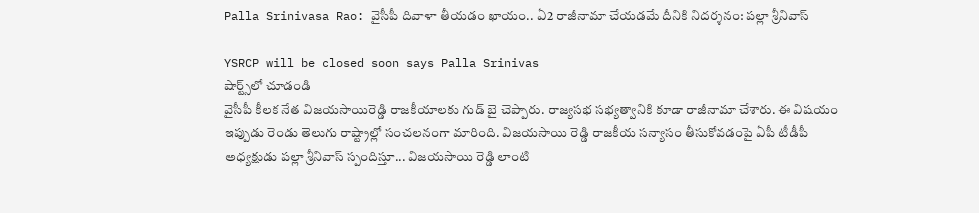Palla Srinivasa Rao: వైసీపీ దివాళా తీయడం ఖాయం.. ఏ2 రాజీనామా చేయడమే దీనికి నిదర్శనం: పల్లా శ్రీనివాస్

YSRCP will be closed soon says Palla Srinivas
షార్ట్స్‌లో చూడండి
వైసీపీ కీలక నేత విజయసాయిరెడ్డి రాజకీయాలకు గుడ్ బై చెప్పారు. రాజ్యసభ సభ్యత్వానికి కూడా రాజీనామా చేశారు. ఈ విషయం ఇప్పుడు రెండు తెలుగు రాష్ట్రాల్లో సంచలనంగా మారింది. విజయసాయి రెడ్డి రాజకీయ సన్యాసం తీసుకోవడంపై ఏపీ టీడీపీ అధ్యక్షుడు పల్లా శ్రీనివాస్ స్పందిస్తూ... విజయసాయి రెడ్డి లాంటి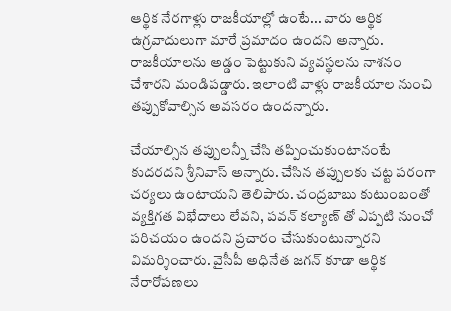ఆర్థిక నేరగాళ్లు రాజకీయాల్లో ఉంటే... వారు ఆర్థిక ఉగ్రవాదులుగా మారే ప్రమాదం ఉందని అన్నారు. రాజకీయాలను అడ్డం పెట్టుకుని వ్యవస్థలను నాశనం చేశారని మండిపడ్డారు. ఇలాంటి వాళ్లు రాజకీయాల నుంచి తప్పుకోవాల్సిన అవసరం ఉందన్నారు.

చేయాల్సిన తప్పులన్నీ చేసి తప్పించుకుంటానంటే కుదరదని శ్రీనివాస్ అన్నారు. చేసిన తప్పులకు చట్ట పరంగా చర్యలు ఉంటాయని తెలిపారు. చంద్రబాబు కుటుంబంతో వ్యక్తిగత విభేదాలు లేవని, పవన్ కల్యాణ్ తో ఎప్పటి నుంచో పరిచయం ఉందని ప్రచారం చేసుకుంటున్నారని విమర్శించారు. వైసీపీ అధినేత జగన్ కూడా ఆర్థిక నేరారోపణలు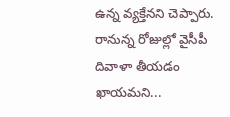ఉన్న వ్యక్తేనని చెప్పారు. రానున్న రోజుల్లో వైసీపీ దివాళా తీయడం ఖాయమని...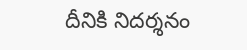దీనికి నిదర్శనం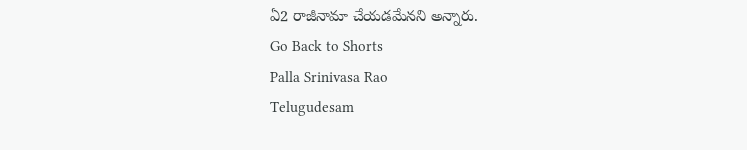ఏ2 రాజీనామా చేయడమేనని అన్నారు.
Go Back to Shorts
Palla Srinivasa Rao
Telugudesam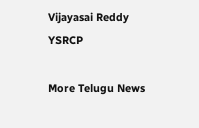Vijayasai Reddy
YSRCP

More Telugu News